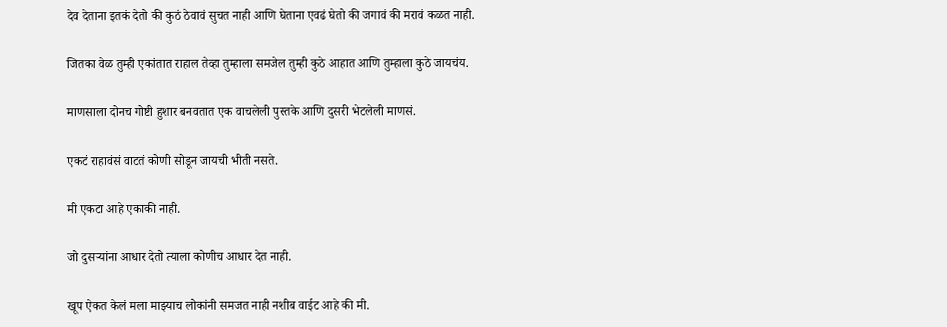देव देताना इतकं देतो की कुठं ठेवावं सुचत नाही आणि घेताना एवढं घेतो की जगावं की मरावं कळत नाही.

जितका वेळ तुम्ही एकांतात राहाल तेव्हा तुम्हाला समजेल तुम्ही कुठे आहात आणि तुम्हाला कुठे जायचंय.

माणसाला दोनच गोष्टी हुशार बनवतात एक वाचलेली पुस्तके आणि दुसरी भेटलेली माणसं.

एकटं राहावंसं वाटतं कोणी सोडून जायची भीती नसते.

मी एकटा आहे एकाकी नाही.

जो दुसऱ्यांना आधार देतो त्याला कोणीच आधार देत नाही.

खूप ऐकत केलं मला माझ्याच लोकांनी समजत नाही नशीब वाईट आहे की मी.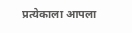प्रत्येकाला आपला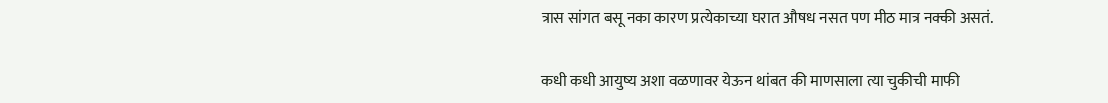त्रास सांगत बसू नका कारण प्रत्येकाच्या घरात औषध नसत पण मीठ मात्र नक्की असतं.

कधी कधी आयुष्य अशा वळणावर येऊन थांबत की माणसाला त्या चुकीची माफी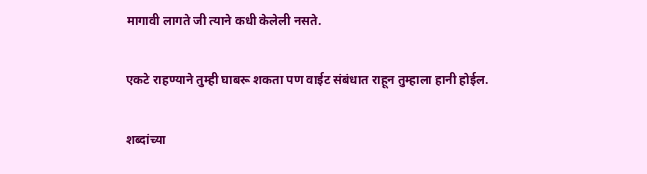मागावी लागते जी त्याने कधी केलेली नसते.

एकटे राहण्याने तुम्ही घाबरू शकता पण वाईट संबंधात राहून तुम्हाला हानी होईल.

शब्दांच्या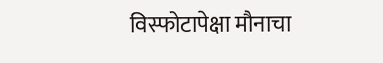विस्फोटापेक्षा मौनाचा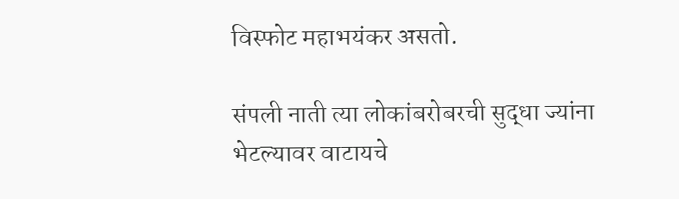विस्फोट महाभयंकर असतो.

संपली नाती त्या लोकांबरोबरची सुद्धा ज्यांना भेटल्यावर वाटायचे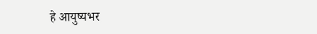हे आयुष्यभर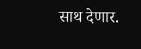साथ देणार.